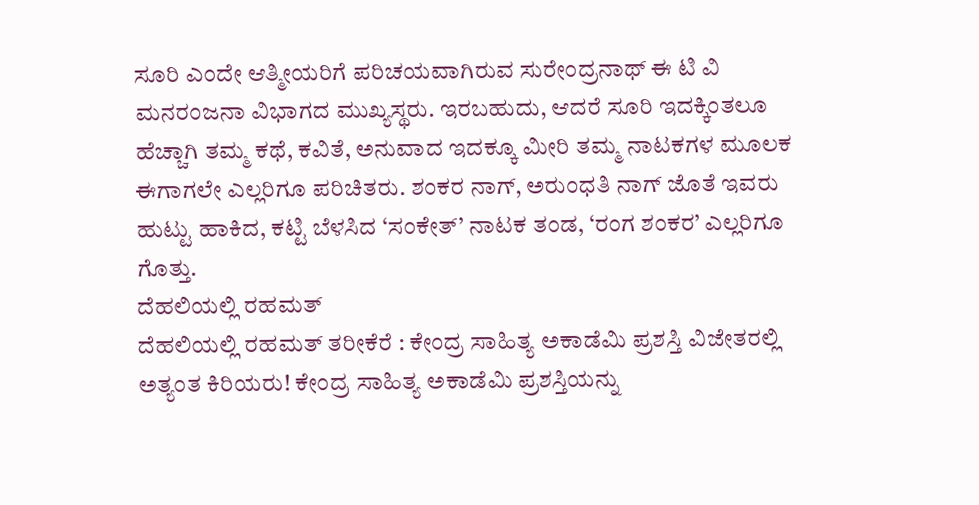ಸೂರಿ ಎಂದೇ ಆತ್ಮೀಯರಿಗೆ ಪರಿಚಯವಾಗಿರುವ ಸುರೇಂದ್ರನಾಥ್ ಈ ಟಿ ವಿ ಮನರಂಜನಾ ವಿಭಾಗದ ಮುಖ್ಯಸ್ಥರು. ಇರಬಹುದು, ಆದರೆ ಸೂರಿ ಇದಕ್ಕಿಂತಲೂ ಹೆಚ್ಚಾಗಿ ತಮ್ಮ ಕಥೆ, ಕವಿತೆ, ಅನುವಾದ ಇದಕ್ಕೂ ಮೀರಿ ತಮ್ಮ ನಾಟಕಗಳ ಮೂಲಕ ಈಗಾಗಲೇ ಎಲ್ಲರಿಗೂ ಪರಿಚಿತರು. ಶಂಕರ ನಾಗ್, ಅರುಂಧತಿ ನಾಗ್ ಜೊತೆ ಇವರು ಹುಟ್ಟು ಹಾಕಿದ, ಕಟ್ಟಿ ಬೆಳಸಿದ ‘ಸಂಕೇತ್’ ನಾಟಕ ತಂಡ, ‘ರಂಗ ಶಂಕರ’ ಎಲ್ಲರಿಗೂ ಗೊತ್ತು.
ದೆಹಲಿಯಲ್ಲಿ ರಹಮತ್
ದೆಹಲಿಯಲ್ಲಿ ರಹಮತ್ ತರೀಕೆರೆ : ಕೇಂದ್ರ ಸಾಹಿತ್ಯ ಅಕಾಡೆಮಿ ಪ್ರಶಸ್ತಿ ವಿಜೇತರಲ್ಲಿ ಅತ್ಯಂತ ಕಿರಿಯರು! ಕೇಂದ್ರ ಸಾಹಿತ್ಯ ಅಕಾಡೆಮಿ ಪ್ರಶಸ್ತಿಯನ್ನು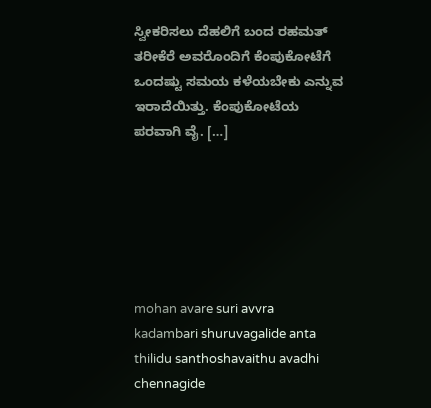ಸ್ವೀಕರಿಸಲು ದೆಹಲಿಗೆ ಬಂದ ರಹಮತ್ ತರೀಕೆರೆ ಅವರೊಂದಿಗೆ ಕೆಂಪುಕೋಟೆಗೆ ಒಂದಷ್ಟು ಸಮಯ ಕಳೆಯಬೇಕು ಎನ್ನುವ ಇರಾದೆಯಿತ್ತು. ಕೆಂಪುಕೋಟೆಯ ಪರವಾಗಿ ವೈ. […]






mohan avare suri avvra kadambari shuruvagalide anta thilidu santhoshavaithu avadhi chennagide